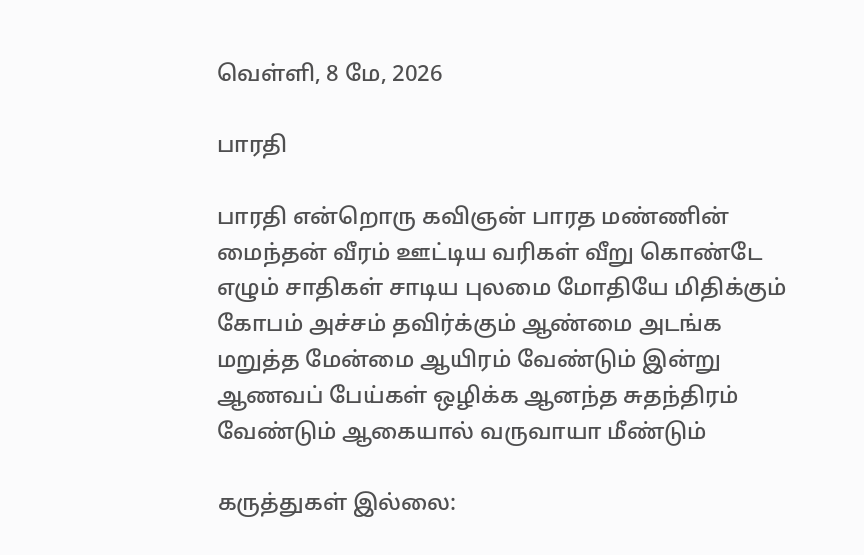வெள்ளி, 8 மே, 2026

பாரதி

பாரதி என்றொரு கவிஞன் பாரத மண்ணின் மைந்தன் வீரம் ஊட்டிய வரிகள் வீறு கொண்டே எழும் சாதிகள் சாடிய புலமை மோதியே மிதிக்கும் கோபம் அச்சம் தவிர்க்கும் ஆண்மை அடங்க மறுத்த மேன்மை ஆயிரம் வேண்டும் இன்று ஆணவப் பேய்கள் ஒழிக்க ஆனந்த சுதந்திரம் வேண்டும் ஆகையால் வருவாயா மீண்டும்

கருத்துகள் இல்லை: